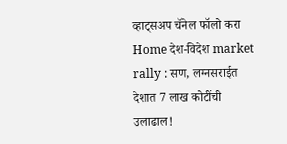व्हाट्सअप चॅनेल फॉलो करा
Home देश-विदेश market rally : सण, लग्नसराईत देशात 7 लाख कोटींची उलाढाल!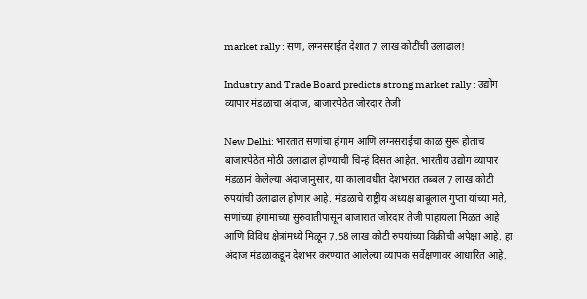market rally : सण, लग्नसराईत देशात 7 लाख कोटींची उलाढाल!

Industry and Trade Board predicts strong market rally : उद्योग व्यापार मंडळाचा अंदाज, बाजारपेठेत जोरदार तेजी

New Delhi: भारतात सणांचा हंगाम आणि लग्नसराईचा काळ सुरू होताच बाजारपेठेत मोठी उलाढाल होण्याची चिन्हं दिसत आहेत. भारतीय उद्योग व्यापार मंडळानं केलेल्या अंदाजानुसार, या कालावधीत देशभरात तब्बल 7 लाख कोटी रुपयांची उलाढाल होणार आहे. मंडळाचे राष्ट्रीय अध्यक्ष बाबूलाल गुप्ता यांच्या मते, सणांच्या हंगामाच्या सुरुवातीपासून बाजारात जोरदार तेजी पाहायला मिळत आहे आणि विविध क्षेत्रांमध्ये मिळून 7.58 लाख कोटी रुपयांच्या विक्रीची अपेक्षा आहे. हा अंदाज मंडळाकडून देशभर करण्यात आलेल्या व्यापक सर्वेक्षणावर आधारित आहे.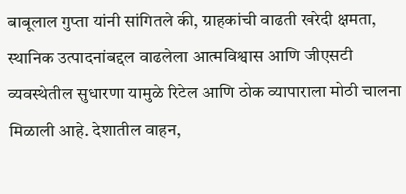बाबूलाल गुप्ता यांनी सांगितले की, ग्राहकांची वाढती खरेदी क्षमता, स्थानिक उत्पादनांबद्दल वाढलेला आत्मविश्वास आणि जीएसटी व्यवस्थेतील सुधारणा यामुळे रिटेल आणि ठोक व्यापाराला मोठी चालना मिळाली आहे. देशातील वाहन,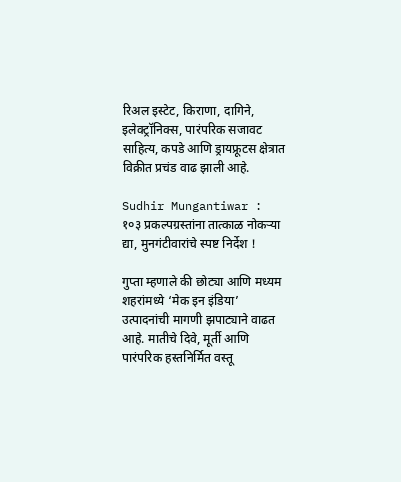रिअल इस्टेट, किराणा, दागिने, इलेक्ट्रॉनिक्स, पारंपरिक सजावट साहित्य, कपडे आणि ड्रायफ्रूटस क्षेत्रात विक्रीत प्रचंड वाढ झाली आहे.

Sudhir Mungantiwar : १०३ प्रकल्पग्रस्तांना तात्काळ नोकऱ्या द्या, मुनगंटीवारांचे स्पष्ट निर्देश !

गुप्ता म्हणाले की छोट्या आणि मध्यम शहरांमध्ये ‘मेक इन इंडिया’ उत्पादनांची मागणी झपाट्याने वाढत आहे. मातीचे दिवे, मूर्ती आणि पारंपरिक हस्तनिर्मित वस्तू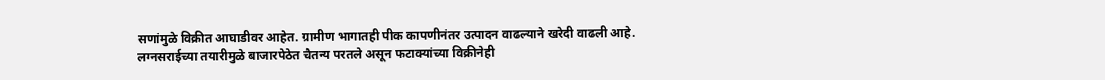सणांमुळे विक्रीत आघाडीवर आहेत. ग्रामीण भागातही पीक कापणीनंतर उत्पादन वाढल्याने खरेदी वाढली आहे. लग्नसराईच्या तयारीमुळे बाजारपेठेत चैतन्य परतले असून फटाक्यांच्या विक्रीनेही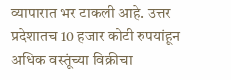व्यापारात भर टाकली आहे. उत्तर प्रदेशातच 10 हजार कोटी रुपयांहून अधिक वस्तूंच्या विक्रीचा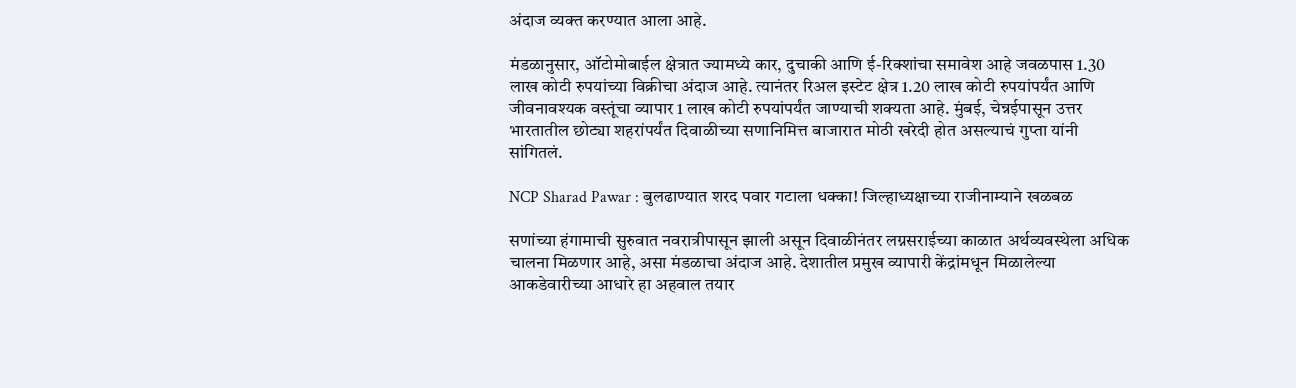अंदाज व्यक्त करण्यात आला आहे.

मंडळानुसार, ऑटोमोबाईल क्षेत्रात ज्यामध्ये कार, दुचाकी आणि ई-रिक्शांचा समावेश आहे जवळपास 1.30 लाख कोटी रुपयांच्या विक्रीचा अंदाज आहे. त्यानंतर रिअल इस्टेट क्षेत्र 1.20 लाख कोटी रुपयांपर्यंत आणि जीवनावश्यक वस्तूंचा व्यापार 1 लाख कोटी रुपयांपर्यंत जाण्याची शक्यता आहे. मुंबई, चेन्नईपासून उत्तर भारतातील छोट्या शहरांपर्यंत दिवाळीच्या सणानिमित्त बाजारात मोठी खरेदी होत असल्याचं गुप्ता यांनी सांगितलं.

NCP Sharad Pawar : बुलढाण्यात शरद पवार गटाला धक्का! जिल्हाध्यक्षाच्या राजीनाम्याने खळबळ

सणांच्या हंगामाची सुरुवात नवरात्रीपासून झाली असून दिवाळीनंतर लग्नसराईच्या काळात अर्थव्यवस्थेला अधिक चालना मिळणार आहे, असा मंडळाचा अंदाज आहे. देशातील प्रमुख व्यापारी केंद्रांमधून मिळालेल्या आकडेवारीच्या आधारे हा अहवाल तयार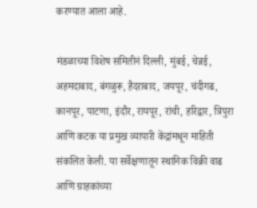करण्यात आला आहे.

मंडळाच्या विशेष समितीनं दिल्ली, मुंबई, चेन्नई, अहमदाबाद, बंगळुरू, हैदराबाद, जयपूर, चंदीगढ, कानपूर, पाटणा, इंदौर, रायपूर, रांची, हरिद्वार, त्रिपुरा आणि कटक या प्रमुख व्यापारी केंद्रांमधून माहिती संकलित केली. या सर्वेक्षणातून स्थानिक विक्री वाढ आणि ग्राहकांच्या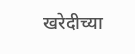खरेदीच्या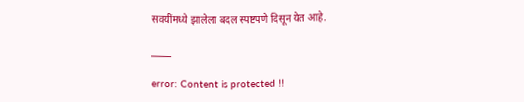सवयींमध्ये झालेला बदल स्पष्टपणे दिसून येत आहे.

_____

error: Content is protected !!